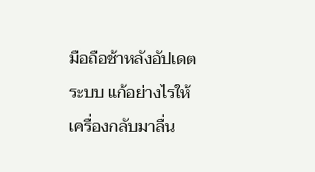มือถือช้าหลังอัปเดตระบบ แก้อย่างไรให้เครื่องกลับมาลื่น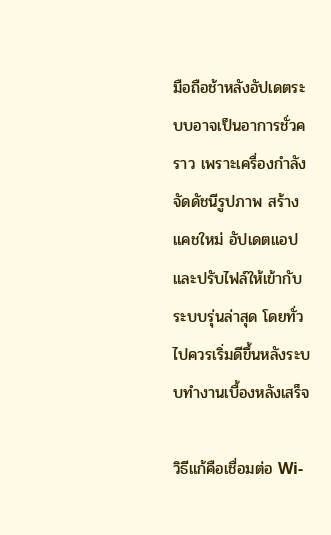มือถือช้าหลังอัปเดตระบบอาจเป็นอาการชั่วคราว เพราะเครื่องกำลังจัดดัชนีรูปภาพ สร้างแคชใหม่ อัปเดตแอป และปรับไฟล์ให้เข้ากับระบบรุ่นล่าสุด โดยทั่วไปควรเริ่มดีขึ้นหลังระบบทำงานเบื้องหลังเสร็จ

วิธีแก้คือเชื่อมต่อ Wi-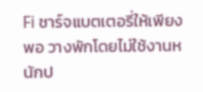Fi ชาร์จแบตเตอรี่ให้เพียงพอ วางพักโดยไม่ใช้งานหนักป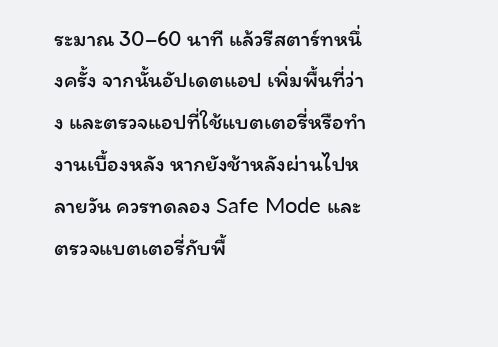ระมาณ 30–60 นาที แล้วรีสตาร์ทหนึ่งครั้ง จากนั้นอัปเดตแอป เพิ่มพื้นที่ว่าง และตรวจแอปที่ใช้แบตเตอรี่หรือทำงานเบื้องหลัง หากยังช้าหลังผ่านไปหลายวัน ควรทดลอง Safe Mode และตรวจแบตเตอรี่กับพื้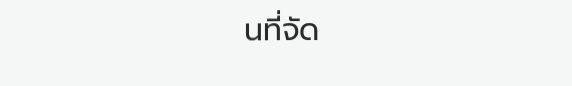นที่จัด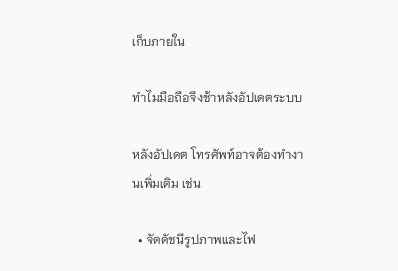เก็บภายใน

ทำไมมือถือจึงช้าหลังอัปเดตระบบ

หลังอัปเดต โทรศัพท์อาจต้องทำงานเพิ่มเติม เช่น

  • จัดดัชนีรูปภาพและไฟ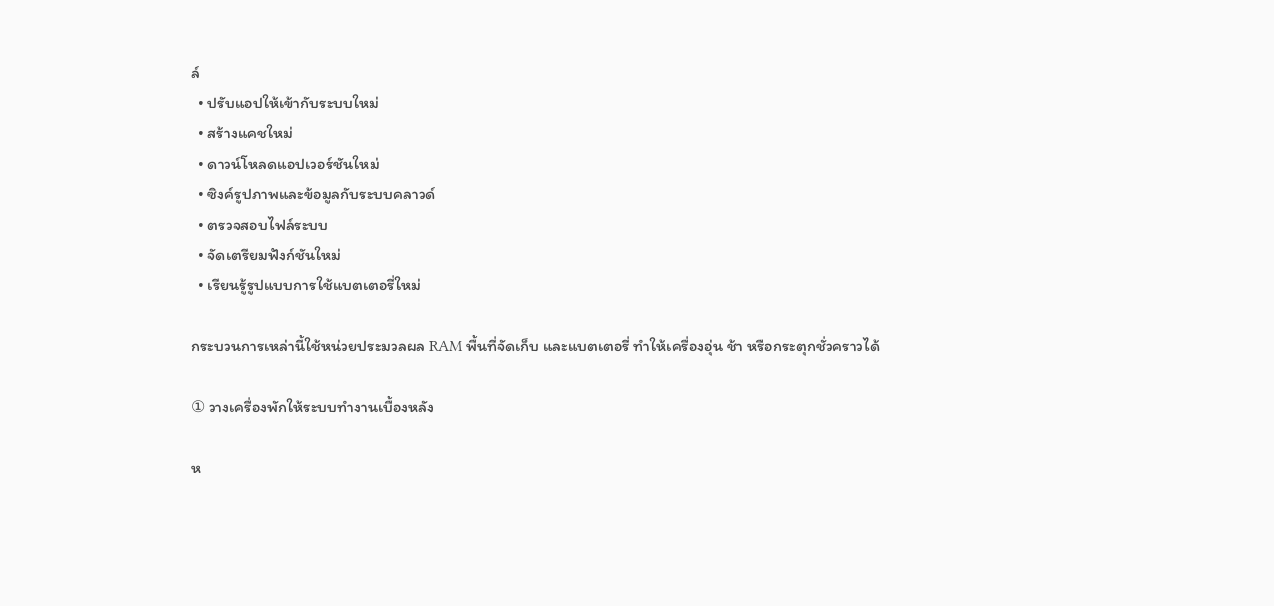ล์
  • ปรับแอปให้เข้ากับระบบใหม่
  • สร้างแคชใหม่
  • ดาวน์โหลดแอปเวอร์ชันใหม่
  • ซิงค์รูปภาพและข้อมูลกับระบบคลาวด์
  • ตรวจสอบไฟล์ระบบ
  • จัดเตรียมฟังก์ชันใหม่
  • เรียนรู้รูปแบบการใช้แบตเตอรี่ใหม่

กระบวนการเหล่านี้ใช้หน่วยประมวลผล RAM พื้นที่จัดเก็บ และแบตเตอรี่ ทำให้เครื่องอุ่น ช้า หรือกระตุกชั่วคราวได้

① วางเครื่องพักให้ระบบทำงานเบื้องหลัง

ห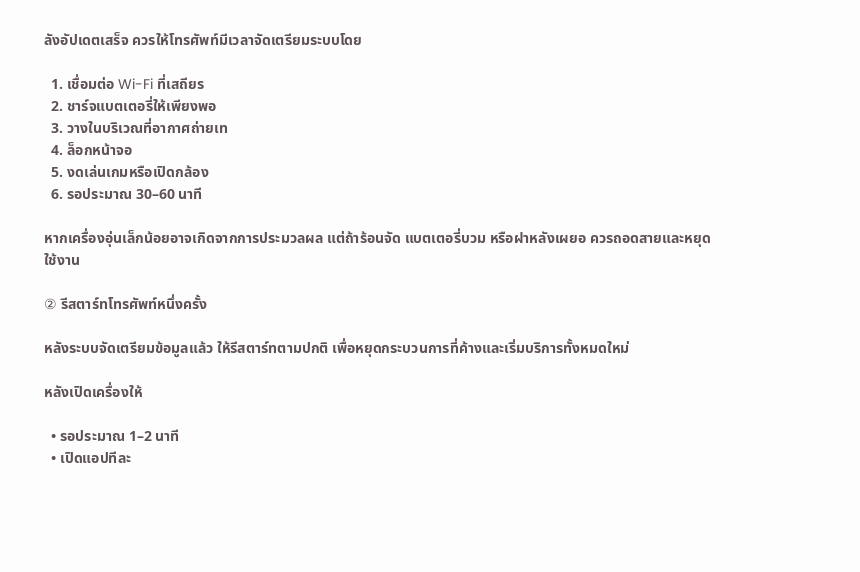ลังอัปเดตเสร็จ ควรให้โทรศัพท์มีเวลาจัดเตรียมระบบโดย

  1. เชื่อมต่อ Wi-Fi ที่เสถียร
  2. ชาร์จแบตเตอรี่ให้เพียงพอ
  3. วางในบริเวณที่อากาศถ่ายเท
  4. ล็อกหน้าจอ
  5. งดเล่นเกมหรือเปิดกล้อง
  6. รอประมาณ 30–60 นาที

หากเครื่องอุ่นเล็กน้อยอาจเกิดจากการประมวลผล แต่ถ้าร้อนจัด แบตเตอรี่บวม หรือฝาหลังเผยอ ควรถอดสายและหยุดใช้งาน

② รีสตาร์ทโทรศัพท์หนึ่งครั้ง

หลังระบบจัดเตรียมข้อมูลแล้ว ให้รีสตาร์ทตามปกติ เพื่อหยุดกระบวนการที่ค้างและเริ่มบริการทั้งหมดใหม่

หลังเปิดเครื่องให้

  • รอประมาณ 1–2 นาที
  • เปิดแอปทีละ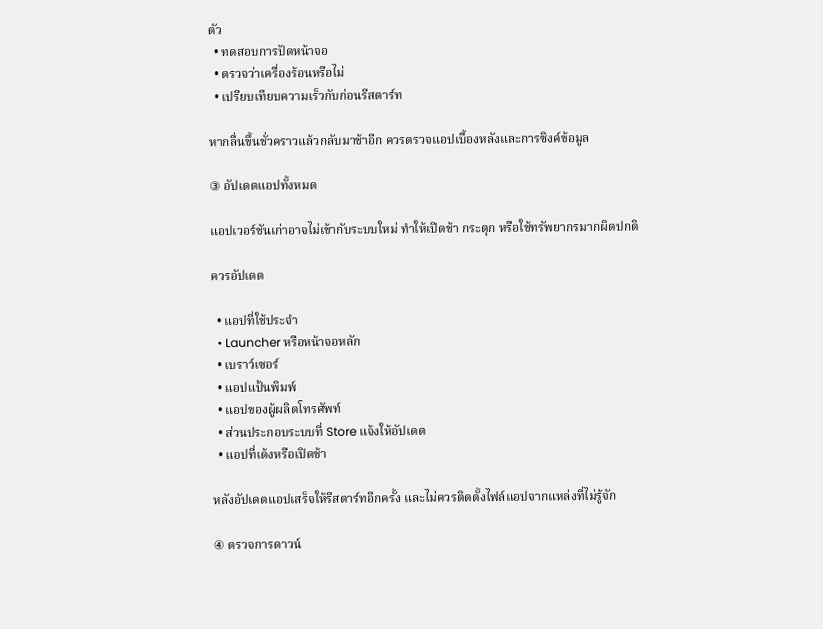ตัว
  • ทดสอบการปัดหน้าจอ
  • ตรวจว่าเครื่องร้อนหรือไม่
  • เปรียบเทียบความเร็วกับก่อนรีสตาร์ท

หากลื่นขึ้นชั่วคราวแล้วกลับมาช้าอีก ควรตรวจแอปเบื้องหลังและการซิงค์ข้อมูล

③ อัปเดตแอปทั้งหมด

แอปเวอร์ชันเก่าอาจไม่เข้ากับระบบใหม่ ทำให้เปิดช้า กระตุก หรือใช้ทรัพยากรมากผิดปกติ

ควรอัปเดต

  • แอปที่ใช้ประจำ
  • Launcher หรือหน้าจอหลัก
  • เบราว์เซอร์
  • แอปแป้นพิมพ์
  • แอปของผู้ผลิตโทรศัพท์
  • ส่วนประกอบระบบที่ Store แจ้งให้อัปเดต
  • แอปที่เด้งหรือเปิดช้า

หลังอัปเดตแอปเสร็จให้รีสตาร์ทอีกครั้ง และไม่ควรติดตั้งไฟล์แอปจากแหล่งที่ไม่รู้จัก

④ ตรวจการดาวน์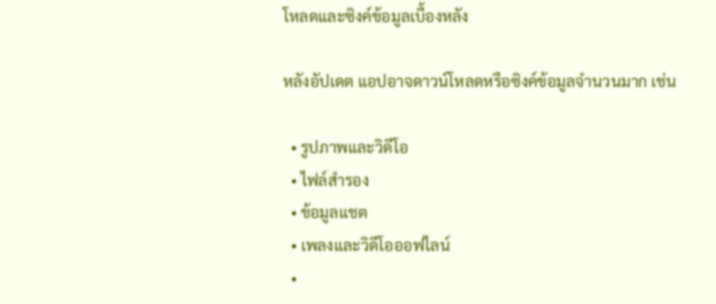โหลดและซิงค์ข้อมูลเบื้องหลัง

หลังอัปเดต แอปอาจดาวน์โหลดหรือซิงค์ข้อมูลจำนวนมาก เช่น

  • รูปภาพและวิดีโอ
  • ไฟล์สำรอง
  • ข้อมูลแชต
  • เพลงและวิดีโอออฟไลน์
  •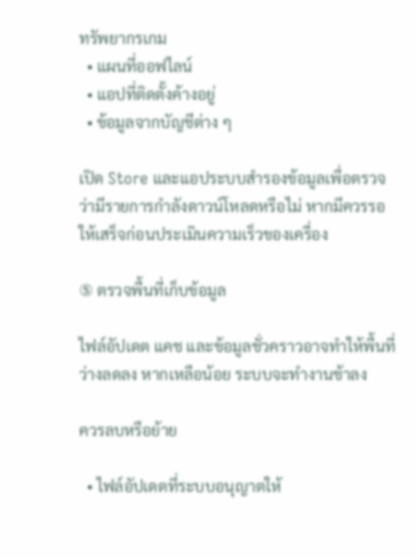ทรัพยากรเกม
  • แผนที่ออฟไลน์
  • แอปที่ติดตั้งค้างอยู่
  • ข้อมูลจากบัญชีต่าง ๆ

เปิด Store และแอประบบสำรองข้อมูลเพื่อตรวจว่ามีรายการกำลังดาวน์โหลดหรือไม่ หากมีควรรอให้เสร็จก่อนประเมินความเร็วของเครื่อง

⑤ ตรวจพื้นที่เก็บข้อมูล

ไฟล์อัปเดต แคช และข้อมูลชั่วคราวอาจทำให้พื้นที่ว่างลดลง หากเหลือน้อย ระบบจะทำงานช้าลง

ควรลบหรือย้าย

  • ไฟล์อัปเดตที่ระบบอนุญาตให้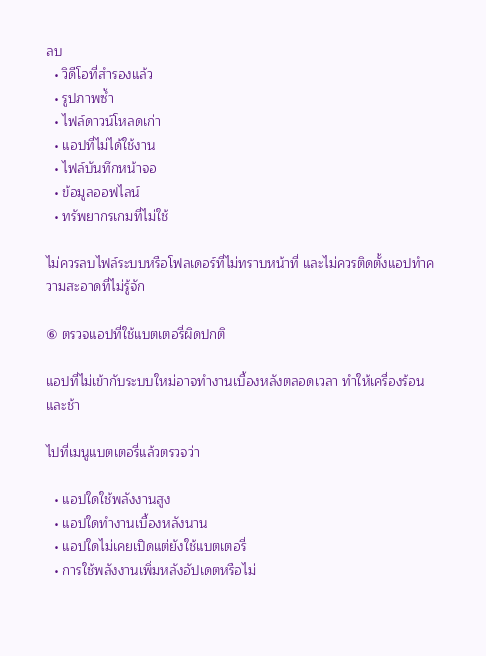ลบ
  • วิดีโอที่สำรองแล้ว
  • รูปภาพซ้ำ
  • ไฟล์ดาวน์โหลดเก่า
  • แอปที่ไม่ได้ใช้งาน
  • ไฟล์บันทึกหน้าจอ
  • ข้อมูลออฟไลน์
  • ทรัพยากรเกมที่ไม่ใช้

ไม่ควรลบไฟล์ระบบหรือโฟลเดอร์ที่ไม่ทราบหน้าที่ และไม่ควรติดตั้งแอปทำความสะอาดที่ไม่รู้จัก

⑥ ตรวจแอปที่ใช้แบตเตอรี่ผิดปกติ

แอปที่ไม่เข้ากับระบบใหม่อาจทำงานเบื้องหลังตลอดเวลา ทำให้เครื่องร้อนและช้า

ไปที่เมนูแบตเตอรี่แล้วตรวจว่า

  • แอปใดใช้พลังงานสูง
  • แอปใดทำงานเบื้องหลังนาน
  • แอปใดไม่เคยเปิดแต่ยังใช้แบตเตอรี่
  • การใช้พลังงานเพิ่มหลังอัปเดตหรือไม่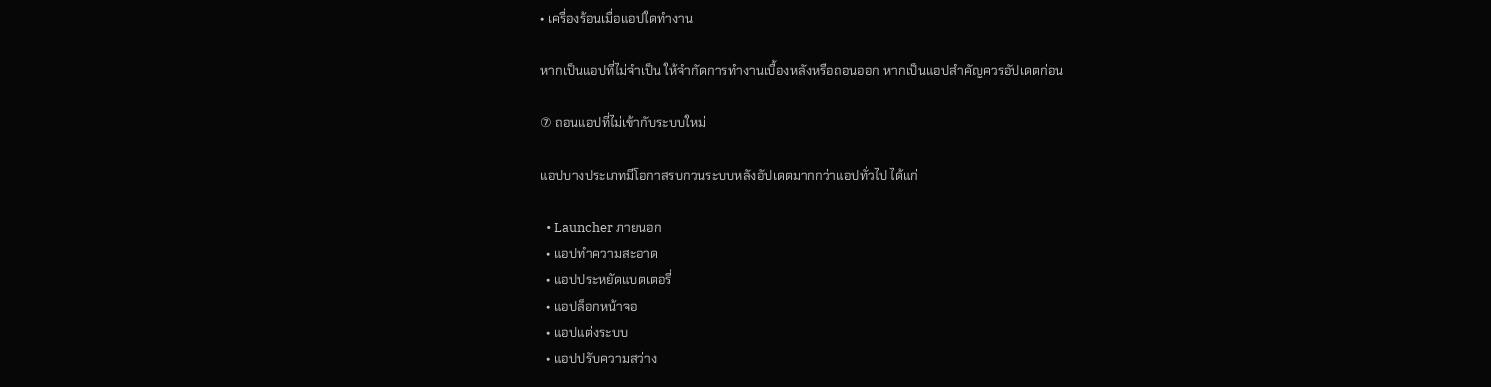• เครื่องร้อนเมื่อแอปใดทำงาน

หากเป็นแอปที่ไม่จำเป็น ให้จำกัดการทำงานเบื้องหลังหรือถอนออก หากเป็นแอปสำคัญควรอัปเดตก่อน

⑦ ถอนแอปที่ไม่เข้ากับระบบใหม่

แอปบางประเภทมีโอกาสรบกวนระบบหลังอัปเดตมากกว่าแอปทั่วไป ได้แก่

  • Launcher ภายนอก
  • แอปทำความสะอาด
  • แอปประหยัดแบตเตอรี่
  • แอปล็อกหน้าจอ
  • แอปแต่งระบบ
  • แอปปรับความสว่าง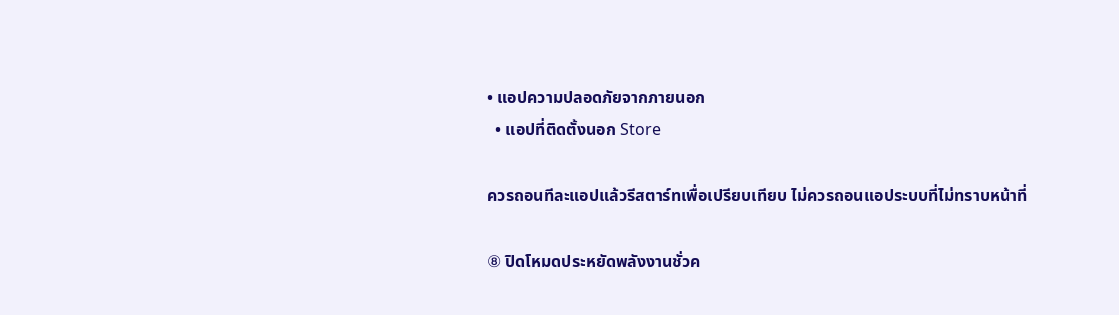• แอปความปลอดภัยจากภายนอก
  • แอปที่ติดตั้งนอก Store

ควรถอนทีละแอปแล้วรีสตาร์ทเพื่อเปรียบเทียบ ไม่ควรถอนแอประบบที่ไม่ทราบหน้าที่

⑧ ปิดโหมดประหยัดพลังงานชั่วค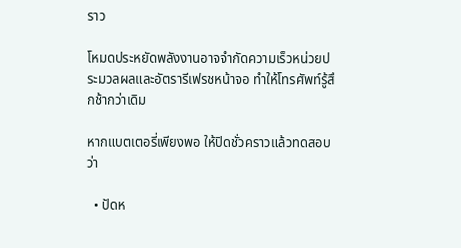ราว

โหมดประหยัดพลังงานอาจจำกัดความเร็วหน่วยประมวลผลและอัตรารีเฟรชหน้าจอ ทำให้โทรศัพท์รู้สึกช้ากว่าเดิม

หากแบตเตอรี่เพียงพอ ให้ปิดชั่วคราวแล้วทดสอบว่า

  • ปัดห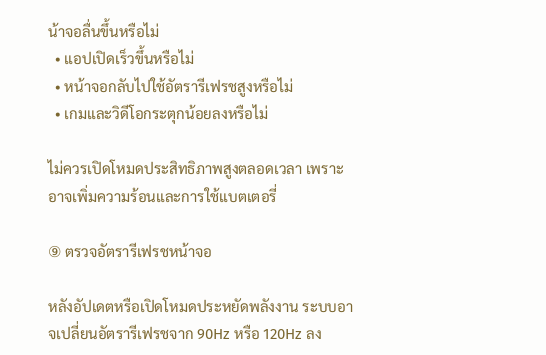น้าจอลื่นขึ้นหรือไม่
  • แอปเปิดเร็วขึ้นหรือไม่
  • หน้าจอกลับไปใช้อัตรารีเฟรชสูงหรือไม่
  • เกมและวิดีโอกระตุกน้อยลงหรือไม่

ไม่ควรเปิดโหมดประสิทธิภาพสูงตลอดเวลา เพราะอาจเพิ่มความร้อนและการใช้แบตเตอรี่

⑨ ตรวจอัตรารีเฟรชหน้าจอ

หลังอัปเดตหรือเปิดโหมดประหยัดพลังงาน ระบบอาจเปลี่ยนอัตรารีเฟรชจาก 90Hz หรือ 120Hz ลง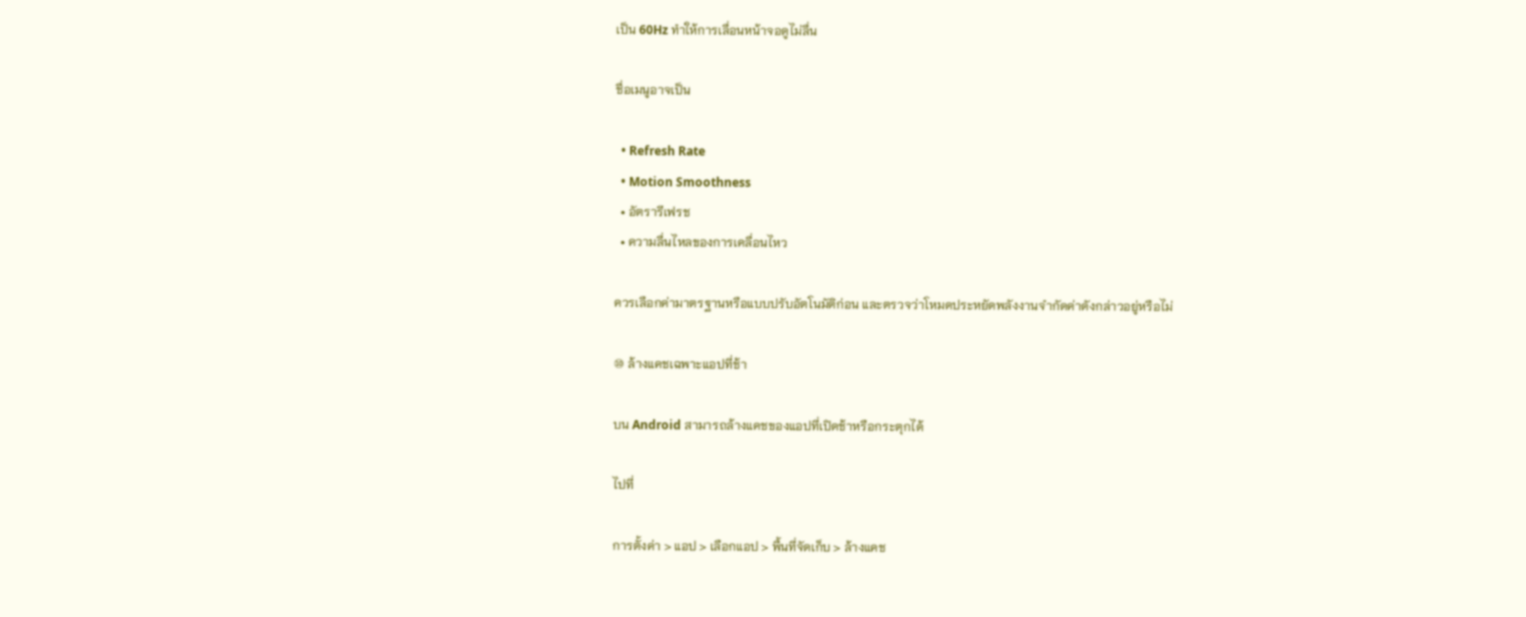เป็น 60Hz ทำให้การเลื่อนหน้าจอดูไม่ลื่น

ชื่อเมนูอาจเป็น

  • Refresh Rate
  • Motion Smoothness
  • อัตรารีเฟรช
  • ความลื่นไหลของการเคลื่อนไหว

ควรเลือกค่ามาตรฐานหรือแบบปรับอัตโนมัติก่อน และตรวจว่าโหมดประหยัดพลังงานจำกัดค่าดังกล่าวอยู่หรือไม่

⑩ ล้างแคชเฉพาะแอปที่ช้า

บน Android สามารถล้างแคชของแอปที่เปิดช้าหรือกระตุกได้

ไปที่

การตั้งค่า > แอป > เลือกแอป > พื้นที่จัดเก็บ > ล้างแคช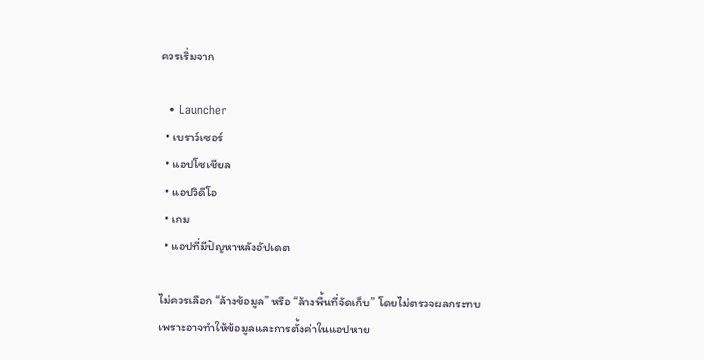ควรเริ่มจาก

  • Launcher
  • เบราว์เซอร์
  • แอปโซเชียล
  • แอปวิดีโอ
  • เกม
  • แอปที่มีปัญหาหลังอัปเดต

ไม่ควรเลือก “ล้างข้อมูล” หรือ “ล้างพื้นที่จัดเก็บ” โดยไม่ตรวจผลกระทบ เพราะอาจทำให้ข้อมูลและการตั้งค่าในแอปหาย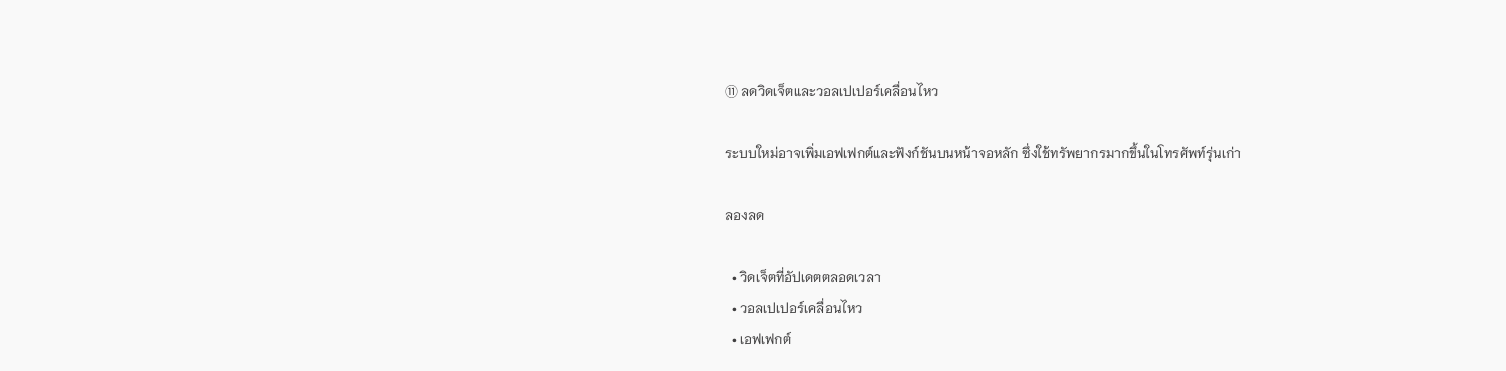⑪ ลดวิดเจ็ตและวอลเปเปอร์เคลื่อนไหว

ระบบใหม่อาจเพิ่มเอฟเฟกต์และฟังก์ชันบนหน้าจอหลัก ซึ่งใช้ทรัพยากรมากขึ้นในโทรศัพท์รุ่นเก่า

ลองลด

  • วิดเจ็ตที่อัปเดตตลอดเวลา
  • วอลเปเปอร์เคลื่อนไหว
  • เอฟเฟกต์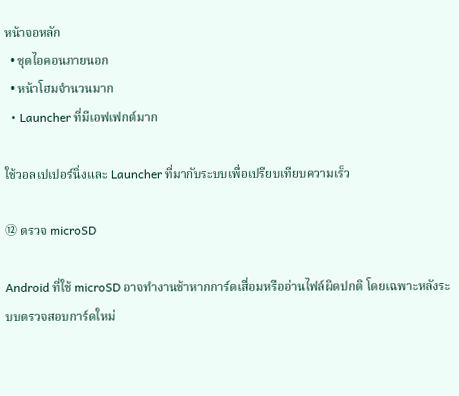หน้าจอหลัก
  • ชุดไอคอนภายนอก
  • หน้าโฮมจำนวนมาก
  • Launcher ที่มีเอฟเฟกต์มาก

ใช้วอลเปเปอร์นิ่งและ Launcher ที่มากับระบบเพื่อเปรียบเทียบความเร็ว

⑫ ตรวจ microSD

Android ที่ใช้ microSD อาจทำงานช้าหากการ์ดเสื่อมหรืออ่านไฟล์ผิดปกติ โดยเฉพาะหลังระบบตรวจสอบการ์ดใหม่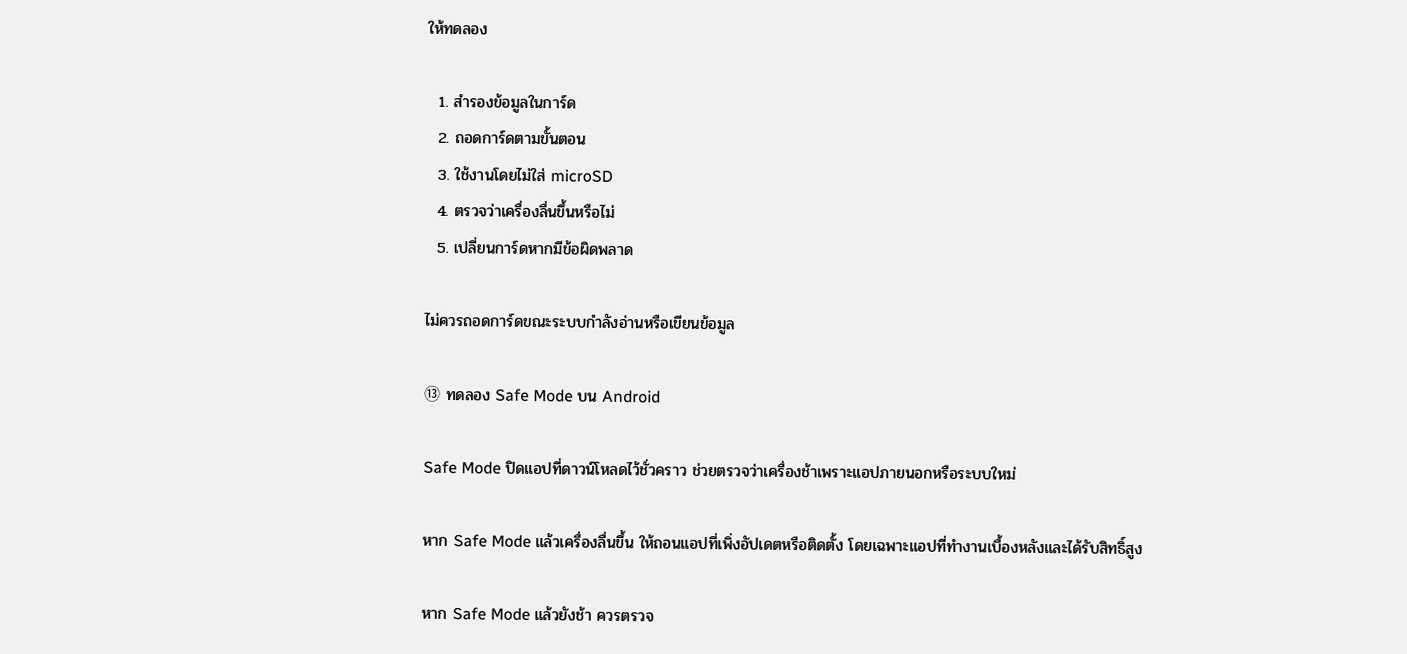ให้ทดลอง

  1. สำรองข้อมูลในการ์ด
  2. ถอดการ์ดตามขั้นตอน
  3. ใช้งานโดยไม่ใส่ microSD
  4. ตรวจว่าเครื่องลื่นขึ้นหรือไม่
  5. เปลี่ยนการ์ดหากมีข้อผิดพลาด

ไม่ควรถอดการ์ดขณะระบบกำลังอ่านหรือเขียนข้อมูล

⑬ ทดลอง Safe Mode บน Android

Safe Mode ปิดแอปที่ดาวน์โหลดไว้ชั่วคราว ช่วยตรวจว่าเครื่องช้าเพราะแอปภายนอกหรือระบบใหม่

หาก Safe Mode แล้วเครื่องลื่นขึ้น ให้ถอนแอปที่เพิ่งอัปเดตหรือติดตั้ง โดยเฉพาะแอปที่ทำงานเบื้องหลังและได้รับสิทธิ์สูง

หาก Safe Mode แล้วยังช้า ควรตรวจ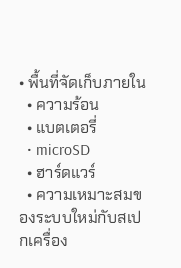• พื้นที่จัดเก็บภายใน
  • ความร้อน
  • แบตเตอรี่
  • microSD
  • ฮาร์ดแวร์
  • ความเหมาะสมของระบบใหม่กับสเปกเครื่อง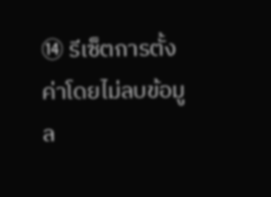⑭ รีเซ็ตการตั้งค่าโดยไม่ลบข้อมูล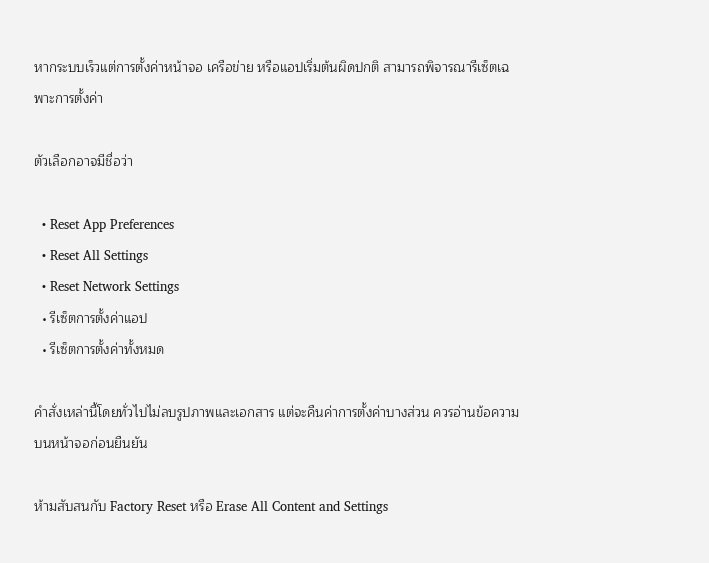หากระบบเร็วแต่การตั้งค่าหน้าจอ เครือข่าย หรือแอปเริ่มต้นผิดปกติ สามารถพิจารณารีเซ็ตเฉพาะการตั้งค่า

ตัวเลือกอาจมีชื่อว่า

  • Reset App Preferences
  • Reset All Settings
  • Reset Network Settings
  • รีเซ็ตการตั้งค่าแอป
  • รีเซ็ตการตั้งค่าทั้งหมด

คำสั่งเหล่านี้โดยทั่วไปไม่ลบรูปภาพและเอกสาร แต่จะคืนค่าการตั้งค่าบางส่วน ควรอ่านข้อความบนหน้าจอก่อนยืนยัน

ห้ามสับสนกับ Factory Reset หรือ Erase All Content and Settings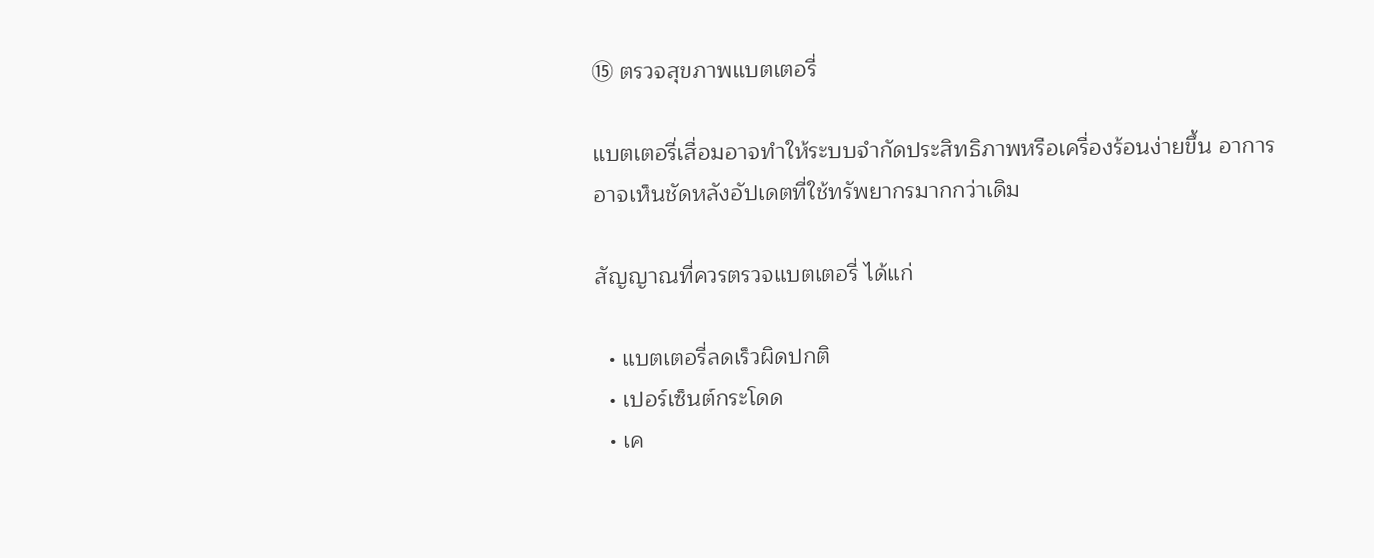⑮ ตรวจสุขภาพแบตเตอรี่

แบตเตอรี่เสื่อมอาจทำให้ระบบจำกัดประสิทธิภาพหรือเครื่องร้อนง่ายขึ้น อาการอาจเห็นชัดหลังอัปเดตที่ใช้ทรัพยากรมากกว่าเดิม

สัญญาณที่ควรตรวจแบตเตอรี่ ได้แก่

  • แบตเตอรี่ลดเร็วผิดปกติ
  • เปอร์เซ็นต์กระโดด
  • เค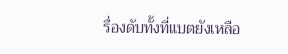รื่องดับทั้งที่แบตยังเหลือ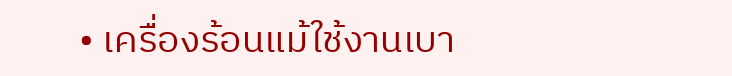• เครื่องร้อนแม้ใช้งานเบา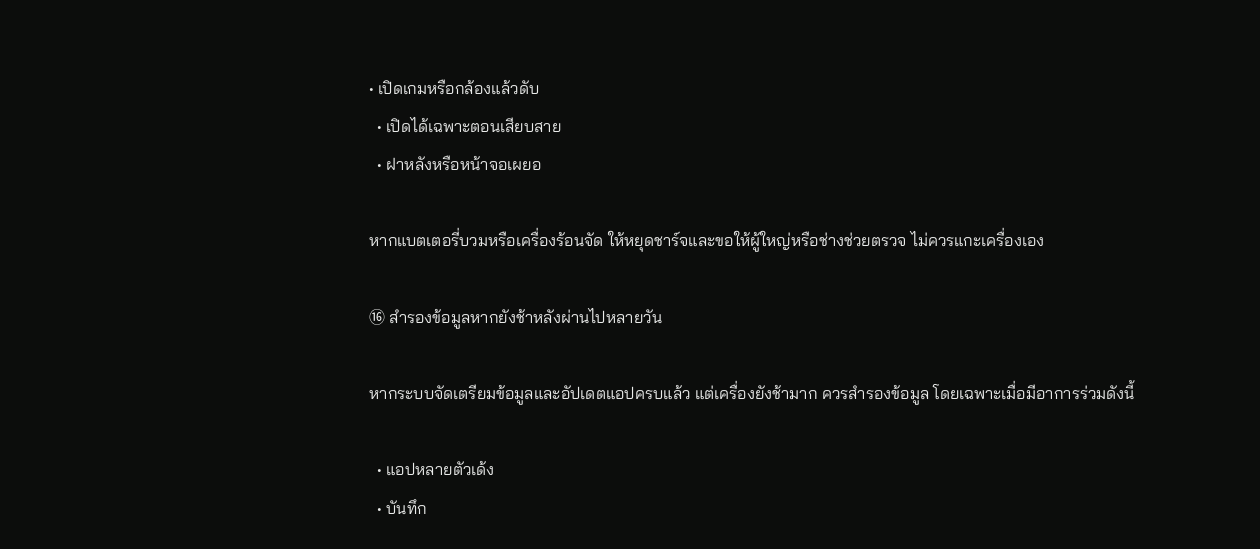• เปิดเกมหรือกล้องแล้วดับ
  • เปิดได้เฉพาะตอนเสียบสาย
  • ฝาหลังหรือหน้าจอเผยอ

หากแบตเตอรี่บวมหรือเครื่องร้อนจัด ให้หยุดชาร์จและขอให้ผู้ใหญ่หรือช่างช่วยตรวจ ไม่ควรแกะเครื่องเอง

⑯ สำรองข้อมูลหากยังช้าหลังผ่านไปหลายวัน

หากระบบจัดเตรียมข้อมูลและอัปเดตแอปครบแล้ว แต่เครื่องยังช้ามาก ควรสำรองข้อมูล โดยเฉพาะเมื่อมีอาการร่วมดังนี้

  • แอปหลายตัวเด้ง
  • บันทึก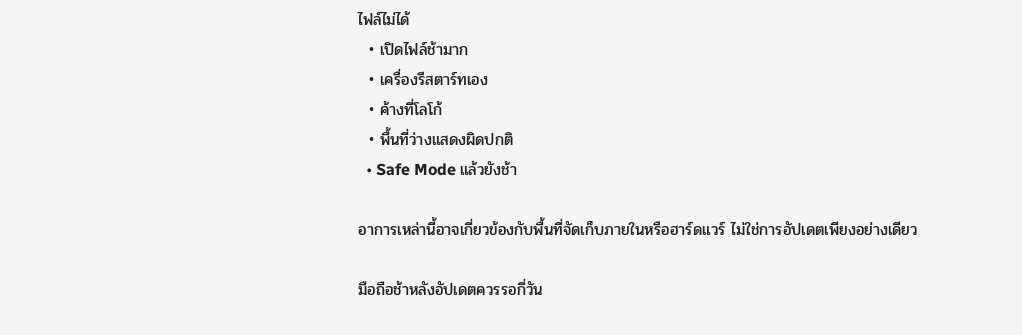ไฟล์ไม่ได้
  • เปิดไฟล์ช้ามาก
  • เครื่องรีสตาร์ทเอง
  • ค้างที่โลโก้
  • พื้นที่ว่างแสดงผิดปกติ
  • Safe Mode แล้วยังช้า

อาการเหล่านี้อาจเกี่ยวข้องกับพื้นที่จัดเก็บภายในหรือฮาร์ดแวร์ ไม่ใช่การอัปเดตเพียงอย่างเดียว

มือถือช้าหลังอัปเดตควรรอกี่วัน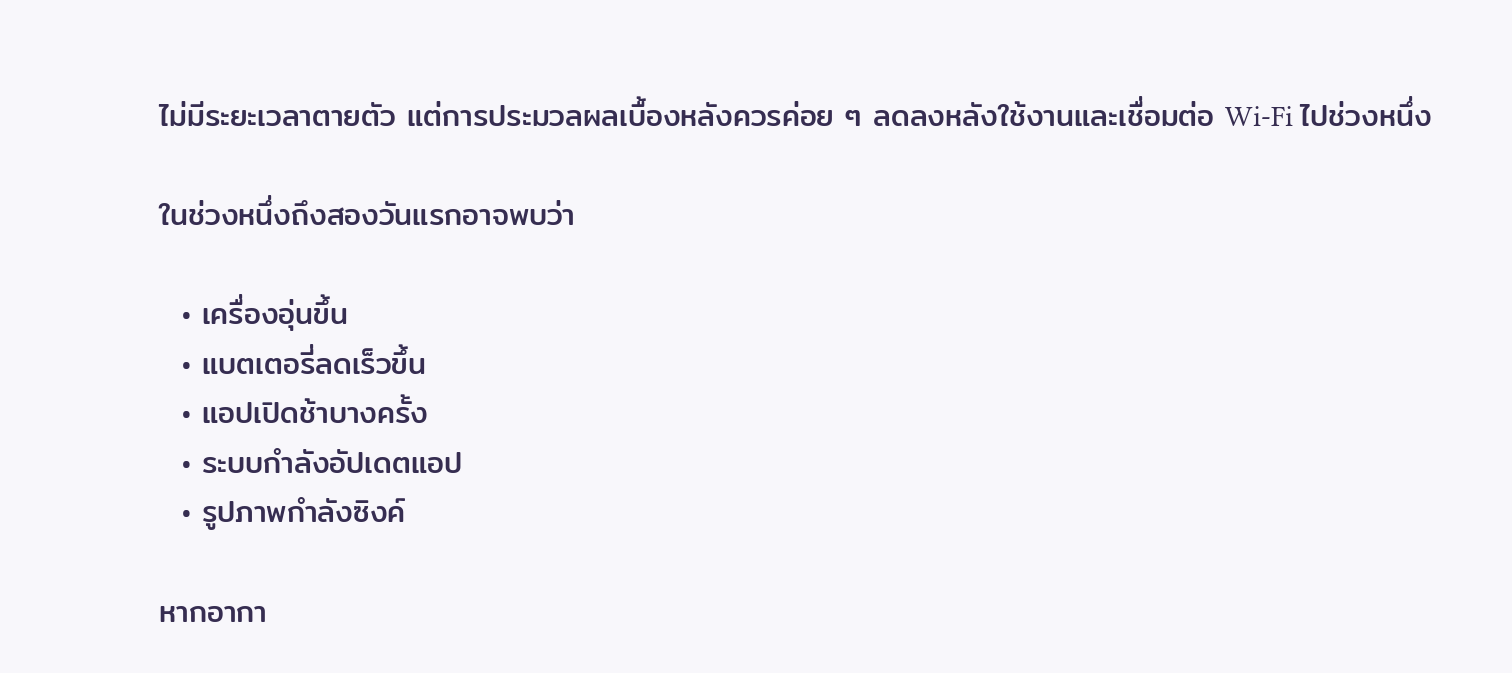ไม่มีระยะเวลาตายตัว แต่การประมวลผลเบื้องหลังควรค่อย ๆ ลดลงหลังใช้งานและเชื่อมต่อ Wi-Fi ไปช่วงหนึ่ง

ในช่วงหนึ่งถึงสองวันแรกอาจพบว่า

  • เครื่องอุ่นขึ้น
  • แบตเตอรี่ลดเร็วขึ้น
  • แอปเปิดช้าบางครั้ง
  • ระบบกำลังอัปเดตแอป
  • รูปภาพกำลังซิงค์

หากอากา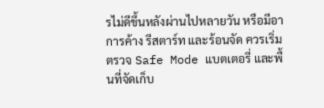รไม่ดีขึ้นหลังผ่านไปหลายวัน หรือมีอาการค้าง รีสตาร์ท และร้อนจัด ควรเริ่มตรวจ Safe Mode แบตเตอรี่ และพื้นที่จัดเก็บ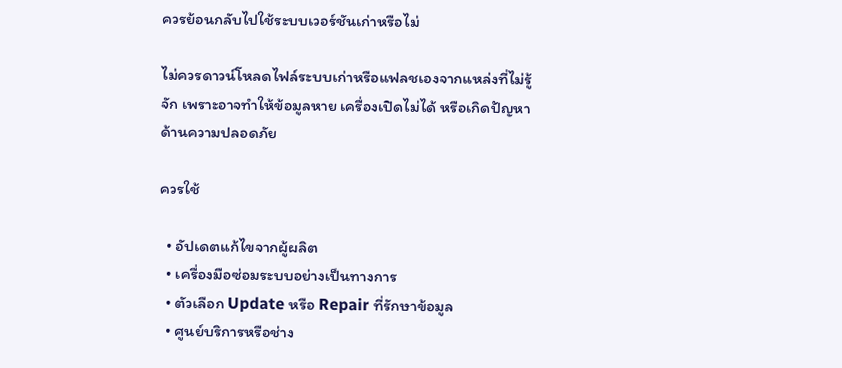ควรย้อนกลับไปใช้ระบบเวอร์ชันเก่าหรือไม่

ไม่ควรดาวน์โหลดไฟล์ระบบเก่าหรือแฟลชเองจากแหล่งที่ไม่รู้จัก เพราะอาจทำให้ข้อมูลหาย เครื่องเปิดไม่ได้ หรือเกิดปัญหาด้านความปลอดภัย

ควรใช้

  • อัปเดตแก้ไขจากผู้ผลิต
  • เครื่องมือซ่อมระบบอย่างเป็นทางการ
  • ตัวเลือก Update หรือ Repair ที่รักษาข้อมูล
  • ศูนย์บริการหรือช่าง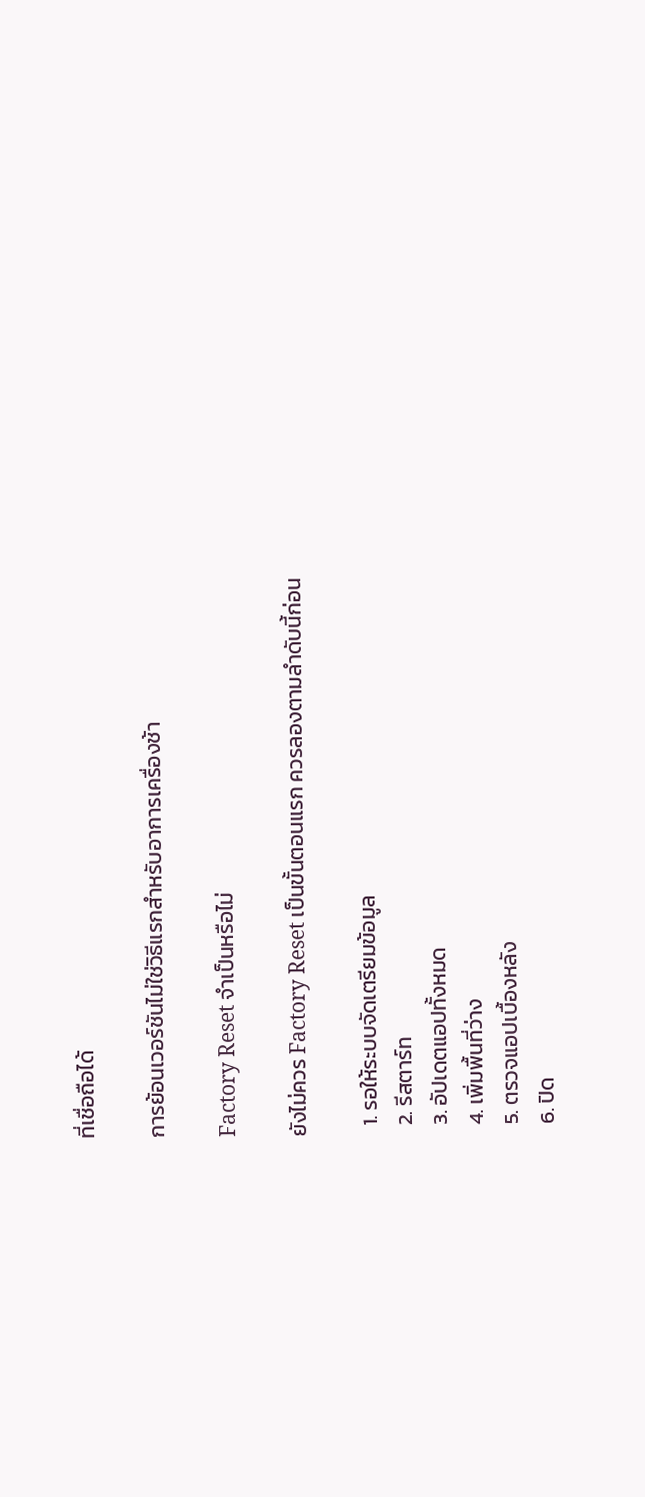ที่เชื่อถือได้

การย้อนเวอร์ชันไม่ใช่วิธีแรกสำหรับอาการเครื่องช้า

Factory Reset จำเป็นหรือไม่

ยังไม่ควร Factory Reset เป็นขั้นตอนแรก ควรลองตามลำดับนี้ก่อน

  1. รอให้ระบบจัดเตรียมข้อมูล
  2. รีสตาร์ท
  3. อัปเดตแอปทั้งหมด
  4. เพิ่มพื้นที่ว่าง
  5. ตรวจแอปเบื้องหลัง
  6. ปิด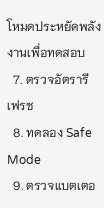โหมดประหยัดพลังงานเพื่อทดสอบ
  7. ตรวจอัตรารีเฟรช
  8. ทดลอง Safe Mode
  9. ตรวจแบตเตอ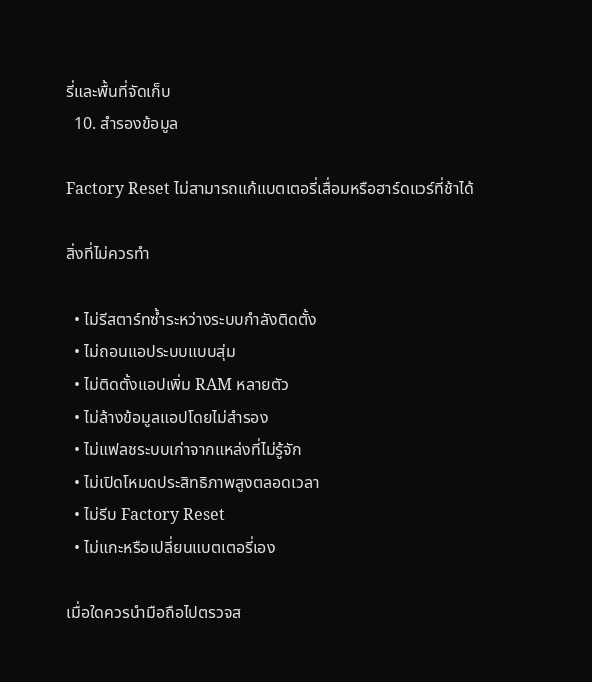รี่และพื้นที่จัดเก็บ
  10. สำรองข้อมูล

Factory Reset ไม่สามารถแก้แบตเตอรี่เสื่อมหรือฮาร์ดแวร์ที่ช้าได้

สิ่งที่ไม่ควรทำ

  • ไม่รีสตาร์ทซ้ำระหว่างระบบกำลังติดตั้ง
  • ไม่ถอนแอประบบแบบสุ่ม
  • ไม่ติดตั้งแอปเพิ่ม RAM หลายตัว
  • ไม่ล้างข้อมูลแอปโดยไม่สำรอง
  • ไม่แฟลชระบบเก่าจากแหล่งที่ไม่รู้จัก
  • ไม่เปิดโหมดประสิทธิภาพสูงตลอดเวลา
  • ไม่รีบ Factory Reset
  • ไม่แกะหรือเปลี่ยนแบตเตอรี่เอง

เมื่อใดควรนำมือถือไปตรวจส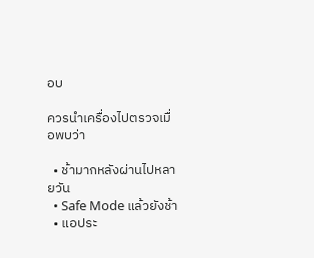อบ

ควรนำเครื่องไปตรวจเมื่อพบว่า

  • ช้ามากหลังผ่านไปหลายวัน
  • Safe Mode แล้วยังช้า
  • แอประ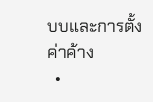บบและการตั้งค่าค้าง
  •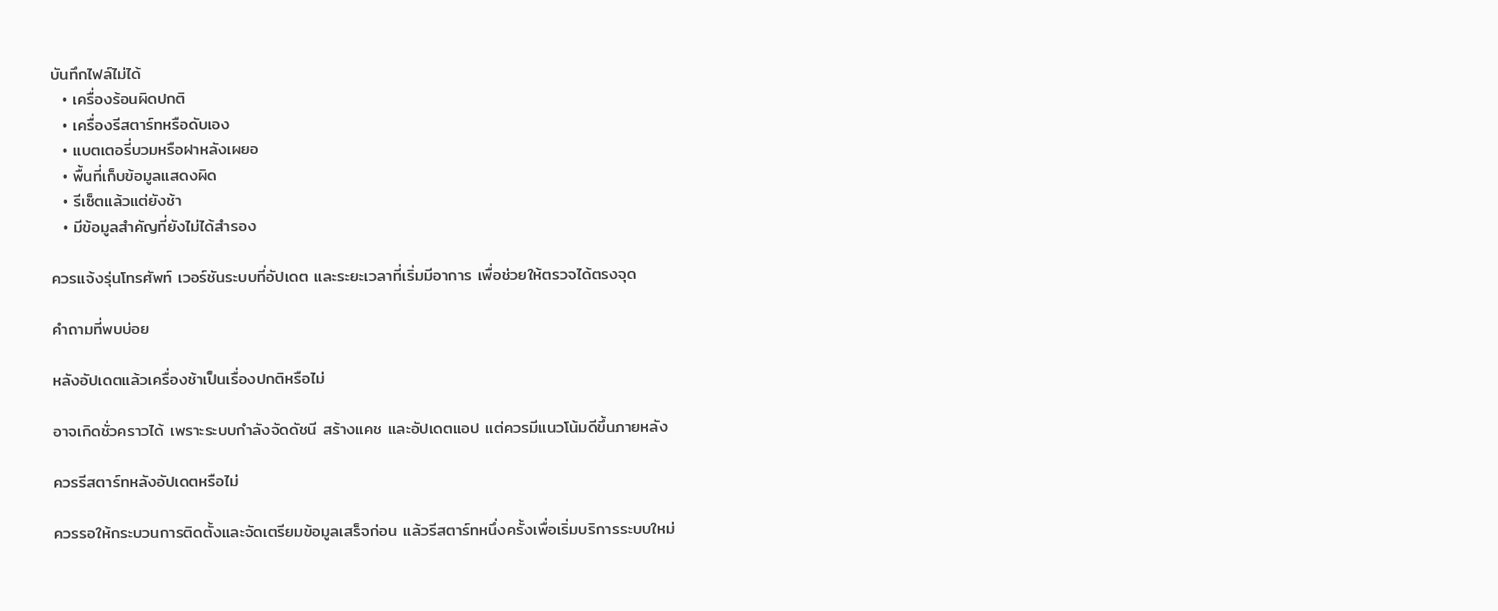บันทึกไฟล์ไม่ได้
  • เครื่องร้อนผิดปกติ
  • เครื่องรีสตาร์ทหรือดับเอง
  • แบตเตอรี่บวมหรือฝาหลังเผยอ
  • พื้นที่เก็บข้อมูลแสดงผิด
  • รีเซ็ตแล้วแต่ยังช้า
  • มีข้อมูลสำคัญที่ยังไม่ได้สำรอง

ควรแจ้งรุ่นโทรศัพท์ เวอร์ชันระบบที่อัปเดต และระยะเวลาที่เริ่มมีอาการ เพื่อช่วยให้ตรวจได้ตรงจุด

คำถามที่พบบ่อย

หลังอัปเดตแล้วเครื่องช้าเป็นเรื่องปกติหรือไม่

อาจเกิดชั่วคราวได้ เพราะระบบกำลังจัดดัชนี สร้างแคช และอัปเดตแอป แต่ควรมีแนวโน้มดีขึ้นภายหลัง

ควรรีสตาร์ทหลังอัปเดตหรือไม่

ควรรอให้กระบวนการติดตั้งและจัดเตรียมข้อมูลเสร็จก่อน แล้วรีสตาร์ทหนึ่งครั้งเพื่อเริ่มบริการระบบใหม่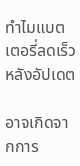ทำไมแบตเตอรี่ลดเร็วหลังอัปเดต

อาจเกิดจากการ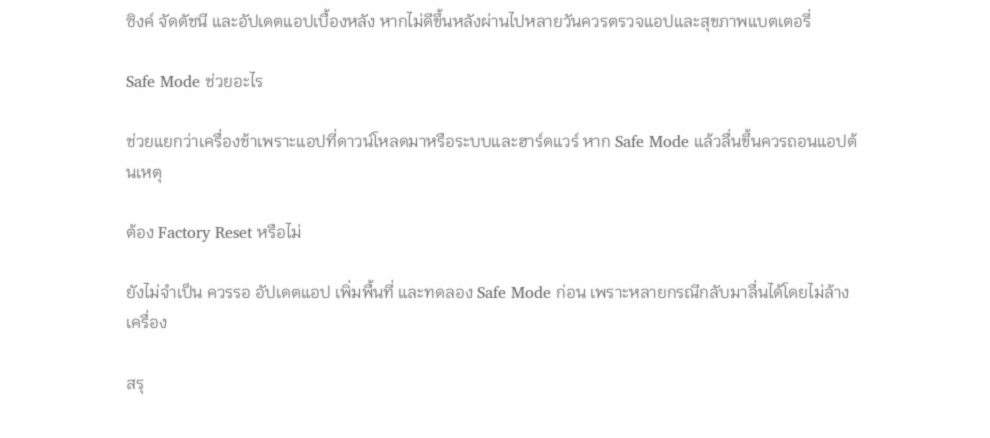ซิงค์ จัดดัชนี และอัปเดตแอปเบื้องหลัง หากไม่ดีขึ้นหลังผ่านไปหลายวันควรตรวจแอปและสุขภาพแบตเตอรี่

Safe Mode ช่วยอะไร

ช่วยแยกว่าเครื่องช้าเพราะแอปที่ดาวน์โหลดมาหรือระบบและฮาร์ดแวร์ หาก Safe Mode แล้วลื่นขึ้นควรถอนแอปต้นเหตุ

ต้อง Factory Reset หรือไม่

ยังไม่จำเป็น ควรรอ อัปเดตแอป เพิ่มพื้นที่ และทดลอง Safe Mode ก่อน เพราะหลายกรณีกลับมาลื่นได้โดยไม่ล้างเครื่อง

สรุ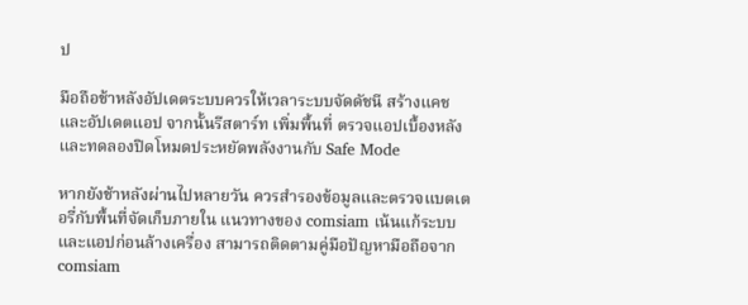ป

มือถือช้าหลังอัปเดตระบบควรให้เวลาระบบจัดดัชนี สร้างแคช และอัปเดตแอป จากนั้นรีสตาร์ท เพิ่มพื้นที่ ตรวจแอปเบื้องหลัง และทดลองปิดโหมดประหยัดพลังงานกับ Safe Mode

หากยังช้าหลังผ่านไปหลายวัน ควรสำรองข้อมูลและตรวจแบตเตอรี่กับพื้นที่จัดเก็บภายใน แนวทางของ comsiam เน้นแก้ระบบและแอปก่อนล้างเครื่อง สามารถติดตามคู่มือปัญหามือถือจาก comsiam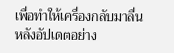เพื่อทำให้เครื่องกลับมาลื่นหลังอัปเดตอย่าง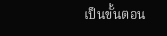เป็นขั้นตอน